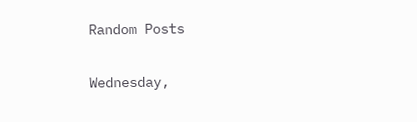Random Posts

Wednesday,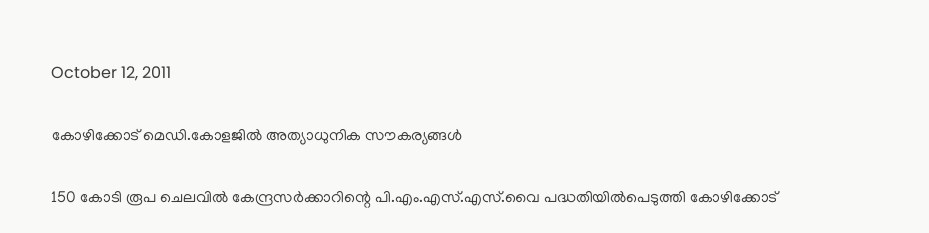October 12, 2011

കോഴിക്കോട് മെഡി.കോളജില്‍ അത്യാധുനിക സൗകര്യങ്ങള്‍

150 കോടി രൂപ ചെലവില്‍ കേന്ദ്രസര്‍ക്കാറിന്റെ പി.എം.എസ്.എസ്.വൈ പദ്ധതിയില്‍പെടുത്തി കോഴിക്കോട്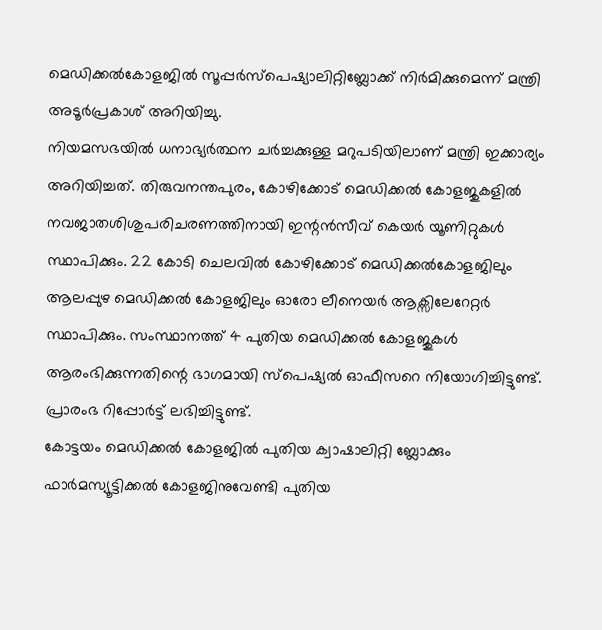മെഡിക്കല്‍കോളജില്‍ സൂപ്പര്‍സ്പെഷ്യാലിറ്റിബ്ലോക്ക് നിര്‍മിക്കുമെന്ന് മന്ത്രി അടൂര്‍പ്രകാശ് അറിയിച്ചു.
നിയമസഭയില്‍ ധനാഭ്യര്‍ത്ഥന ചര്‍ച്ചക്കുള്ള മറുപടിയിലാണ് മന്ത്രി ഇക്കാര്യം അറിയിച്ചത്. തിരുവനന്തപുരം, കോഴിക്കോട് മെഡിക്കല്‍ കോളജുകളില്‍ നവജാതശിശുപരിചരണത്തിനായി ഇന്റന്‍സീവ് കെയര്‍ യൂണിറ്റുകള്‍ സ്ഥാപിക്കും. 22 കോടി ചെലവില്‍ കോഴിക്കോട് മെഡിക്കല്‍കോളജിലും ആലപ്പുഴ മെഡിക്കല്‍ കോളജിലും ഓരോ ലീനെയര്‍ ആക്സിലേറേറ്റര്‍ സ്ഥാപിക്കും. സംസ്ഥാനത്ത് 4 പുതിയ മെഡിക്കല്‍ കോളജുകള്‍ ആരംഭിക്കുന്നതിന്റെ ഭാഗമായി സ്പെഷ്യല്‍ ഓഫീസറെ നിയോഗിച്ചിട്ടുണ്ട്. പ്രാരംഭ റിപ്പോര്‍ട്ട് ലഭിച്ചിട്ടുണ്ട്.
കോട്ടയം മെഡിക്കല്‍ കോളജില്‍ പുതിയ ക്വാഷാലിറ്റി ബ്ലോക്കും ഫാര്‍മസ്യൂട്ടിക്കല്‍ കോളജിനുവേണ്ടി പുതിയ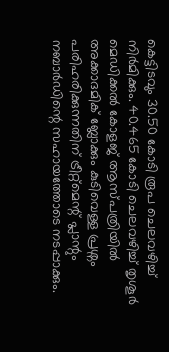കെട്ടിടവും 30.50 കോടി രൂപ ചെലവഴിച്ച് നിര്‍മിക്കും. 40.465 കോടി ചെലവഴിച്ച് തൃശൂര്‍ മെഡിക്കല്‍ കോളജ് ആസ്പത്രിയില്‍ അക്കാദമിക് ബ്ലോക്കും കുടിവെള്ള പ്രശ്നം പരിഹരിക്കുന്നതിന് ട്രീറ്റ്മെന്റ് പ്ലാന്റും നബാര്‍ഡിന്റെ സഹായത്തോടെ നടപ്പാക്കും.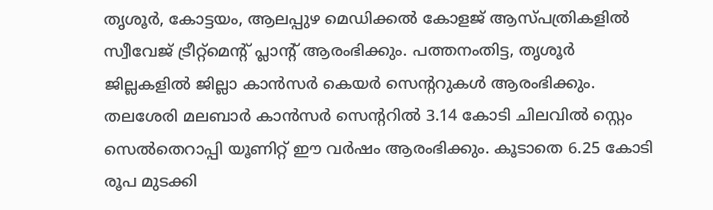തൃശൂര്‍, കോട്ടയം, ആലപ്പുഴ മെഡിക്കല്‍ കോളജ് ആസ്പത്രികളില്‍ സ്വീവേജ് ട്രീറ്റ്മെന്റ് പ്ലാന്റ് ആരംഭിക്കും. പത്തനംതിട്ട, തൃശൂര്‍ ജില്ലകളില്‍ ജില്ലാ കാന്‍സര്‍ കെയര്‍ സെന്ററുകള്‍ ആരംഭിക്കും. തലശേരി മലബാര്‍ കാന്‍സര്‍ സെന്ററില്‍ 3.14 കോടി ചിലവില്‍ സ്റ്റെം സെല്‍തെറാപ്പി യൂണിറ്റ് ഈ വര്‍ഷം ആരംഭിക്കും. കൂടാതെ 6.25 കോടി രൂപ മുടക്കി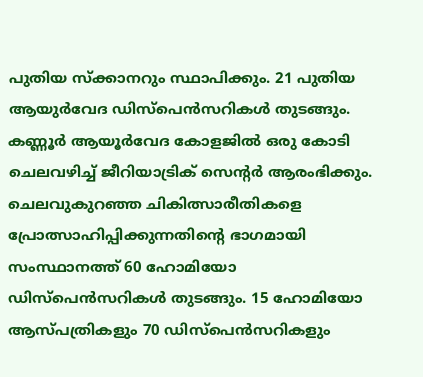പുതിയ സ്ക്കാനറും സ്ഥാപിക്കും. 21 പുതിയ ആയുര്‍വേദ ഡിസ്പെന്‍സറികള്‍ തുടങ്ങും.
കണ്ണൂര്‍ ആയൂര്‍വേദ കോളജില്‍ ഒരു കോടി ചെലവഴിച്ച് ജീറിയാട്രിക് സെന്റര്‍ ആരംഭിക്കും. ചെലവുകുറഞ്ഞ ചികിത്സാരീതികളെ പ്രോത്സാഹിപ്പിക്കുന്നതിന്റെ ഭാഗമായി സംസ്ഥാനത്ത് 60 ഹോമിയോ ഡിസ്പെന്‍സറികള്‍ തുടങ്ങും. 15 ഹോമിയോ ആസ്പത്രികളും 70 ഡിസ്പെന്‍സറികളും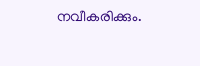നവീകരിക്കും.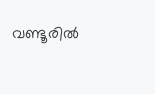വണ്ടൂരില്‍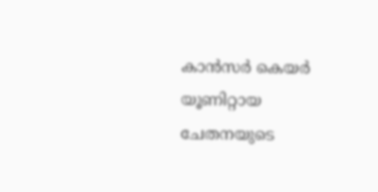കാന്‍സര്‍ കെയര്‍ യൂണിറ്റായ ചേതനയുടെ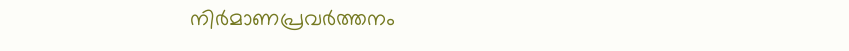നിര്‍മാണപ്രവര്‍ത്തനം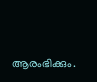ആരംഭിക്കും.